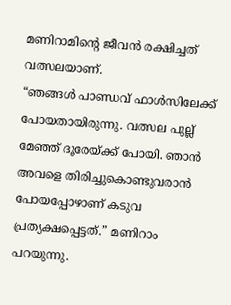മണിറാമിന്റെ ജീവൻ രക്ഷിച്ചത് വത്സലയാണ്.
“ഞങ്ങൾ പാണ്ഡവ് ഫാൾസിലേക്ക് പോയതായിരുന്നു. വത്സല പുല്ല് മേഞ്ഞ് ദൂരേയ്ക്ക് പോയി. ഞാൻ അവളെ തിരിച്ചുകൊണ്ടുവരാൻ പോയപ്പോഴാണ് കടുവ പ്രത്യക്ഷപ്പെട്ടത്.” മണിറാം പറയുന്നു.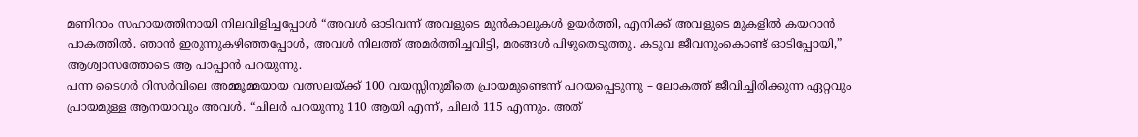മണിറാം സഹായത്തിനായി നിലവിളിച്ചപ്പോൾ “അവൾ ഓടിവന്ന് അവളുടെ മുൻകാലുകൾ ഉയർത്തി, എനിക്ക് അവളുടെ മുകളിൽ കയറാൻ പാകത്തിൽ. ഞാൻ ഇരുന്നുകഴിഞ്ഞപ്പോൾ, അവൾ നിലത്ത് അമർത്തിച്ചവിട്ടി, മരങ്ങൾ പിഴുതെടുത്തു. കടുവ ജീവനുംകൊണ്ട് ഓടിപ്പോയി,” ആശ്വാസത്തോടെ ആ പാപ്പാൻ പറയുന്നു.
പന്ന ടൈഗർ റിസർവിലെ അമ്മൂമ്മയായ വത്സലയ്ക്ക് 100 വയസ്സിനുമീതെ പ്രായമുണ്ടെന്ന് പറയപ്പെടുന്നു – ലോകത്ത് ജീവിച്ചിരിക്കുന്ന ഏറ്റവും പ്രായമുള്ള ആനയാവും അവൾ. “ചിലർ പറയുന്നു 110 ആയി എന്ന്, ചിലർ 115 എന്നും. അത്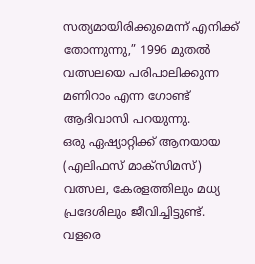സത്യമായിരിക്കുമെന്ന് എനിക്ക് തോന്നുന്നു,” 1996 മുതൽ വത്സലയെ പരിപാലിക്കുന്ന മണിറാം എന്ന ഗോണ്ട് ആദിവാസി പറയുന്നു.
ഒരു ഏഷ്യാറ്റിക്ക് ആനയായ (എലിഫസ് മാക്സിമസ്) വത്സല, കേരളത്തിലും മധ്യ പ്രദേശിലും ജീവിച്ചിട്ടുണ്ട്. വളരെ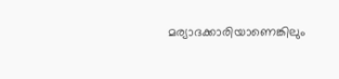മര്യാദക്കാരിയാണെങ്കിലും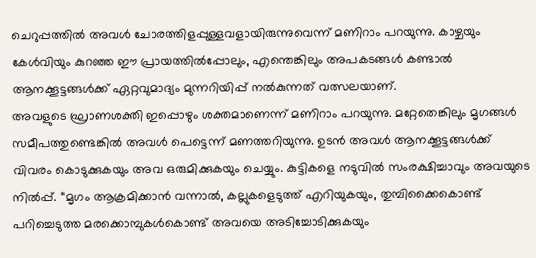ചെറുപ്പത്തിൽ അവൾ ചോരത്തിളപ്പുള്ളവളായിരുന്നുവെന്ന് മണിറാം പറയുന്നു. കാഴ്ചയും കേൾവിയും കുറഞ്ഞ ഈ പ്രായത്തിൽപ്പോലും, എന്തെങ്കിലും അപകടങ്ങൾ കണ്ടാൽ ആനക്കൂട്ടങ്ങൾക്ക് ഏറ്റവുമാദ്യം മുന്നറിയിപ്പ് നൽകുന്നത് വത്സലയാണ്.
അവളുടെ ഘ്രാണശക്തി ഇപ്പൊഴും ശക്തമാണെന്ന് മണിറാം പറയുന്നു. മറ്റേതെങ്കിലും മൃഗങ്ങൾ സമീപത്തുണ്ടെങ്കിൽ അവൾ പെട്ടെന്ന് മണത്തറിയുന്നു. ഉടൻ അവൾ ആനക്കൂട്ടങ്ങൾക്ക് വിവരം കൊടുക്കുകയും അവ ഒരുമിക്കുകയും ചെയ്യും. കുട്ടികളെ നടുവിൽ സംരക്ഷിച്ചാവും അവയുടെ നിൽപ്പ്. “മൃഗം ആക്രമിക്കാൻ വന്നാൽ, കല്ലുകളെടുത്ത് എറിയുകയും, തുമ്പിക്കൈകൊണ്ട് പറിച്ചെടുത്ത മരക്കൊമ്പുകൾകൊണ്ട് അവയെ അടിച്ചോടിക്കുകയും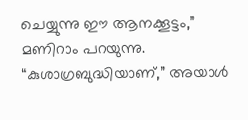ചെയ്യുന്നു ഈ ആനക്കൂട്ടം,” മണിറാം പറയുന്നു. “കുശാഗ്രബുദ്ധിയാണ്,” അയാൾ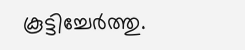കൂട്ടിച്ചേർത്തു.